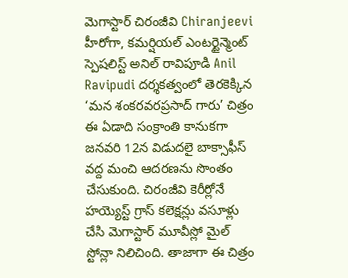మెగాస్టార్ చిరంజీవి Chiranjeevi హీరోగా, కమర్షియల్ ఎంటర్టైన్మెంట్ స్పెషలిస్ట్ అనిల్ రావిపూడి Anil Ravipudi దర్శకత్వంలో తెరకెక్కిన ‘మన శంకరవరప్రసాద్ గారు’ చిత్రం ఈ ఏడాది సంక్రాంతి కానుకగా జనవరి 12న విడుదలై బాక్సాఫీస్ వద్ద మంచి ఆదరణను సొంతం చేసుకుంది. చిరంజీవి కెరీర్లోనే హయ్యెస్ట్ గ్రాస్ కలెక్షన్లు వసూళ్లు చేసి మెగాస్టార్ మూవీస్లో మైల్ స్టోన్లా నిలిచింది. తాజాగా ఈ చిత్రం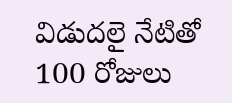విడుదలై నేటితో 100 రోజులు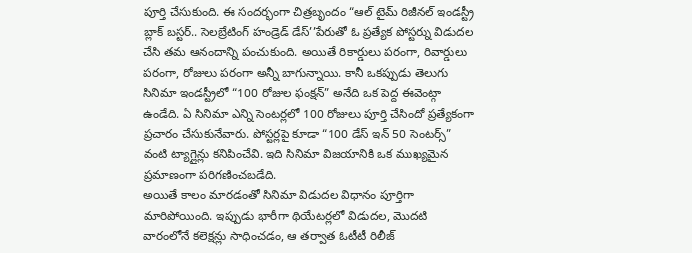పూర్తి చేసుకుంది. ఈ సందర్భంగా చిత్రబృందం “ఆల్ టైమ్ రిజీనల్ ఇండస్ట్రీ బ్లాక్ బస్టర్.. సెలబ్రేటింగ్ హండ్రెడ్ డేస్’’పేరుతో ఓ ప్రత్యేక పోస్టర్ను విడుదల చేసి తమ ఆనందాన్ని పంచుకుంది. అయితే రికార్డులు పరంగా, రివార్డులు పరంగా, రోజులు పరంగా అన్నీ బాగున్నాయి. కానీ ఒకప్పుడు తెలుగు సినిమా ఇండస్ట్రీలో “100 రోజుల ఫంక్షన్” అనేది ఒక పెద్ద ఈవెంట్గా ఉండేది. ఏ సినిమా ఎన్ని సెంటర్లలో 100 రోజులు పూర్తి చేసిందో ప్రత్యేకంగా ప్రచారం చేసుకునేవారు. పోస్టర్లపై కూడా “100 డేస్ ఇన్ 50 సెంటర్స్” వంటి ట్యాగ్లైన్లు కనిపించేవి. ఇది సినిమా విజయానికి ఒక ముఖ్యమైన ప్రమాణంగా పరిగణించబడేది.
అయితే కాలం మారడంతో సినిమా విడుదల విధానం పూర్తిగా మారిపోయింది. ఇప్పుడు భారీగా థియేటర్లలో విడుదల, మొదటి వారంలోనే కలెక్షన్లు సాధించడం, ఆ తర్వాత ఓటీటీ రిలీజ్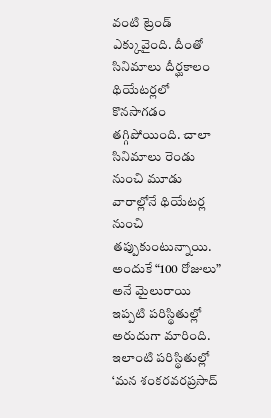వంటి ట్రెండ్ ఎక్కువైంది. దీంతో సినిమాలు దీర్ఘకాలం థియేటర్లలో కొనసాగడం తగ్గిపోయింది. చాలా సినిమాలు రెండు నుంచి మూడు వారాల్లోనే థియేటర్ల నుంచి తప్పుకుంటున్నాయి. అందుకే “100 రోజులు” అనే మైలురాయి ఇప్పటి పరిస్థితుల్లో అరుదుగా మారింది. ఇలాంటి పరిస్థితుల్లో ‘మన శంకరవరప్రసాద్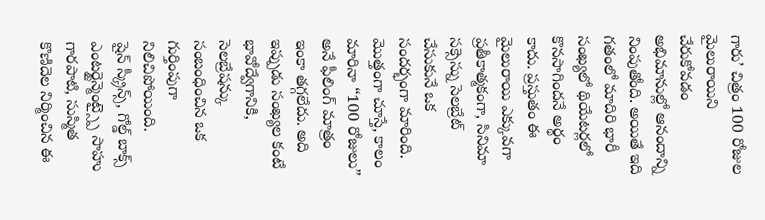గారు’ చిత్రం 100 రోజుల మైలురాయిని చేరుకోవడం అభిమానుల్లో ఆనందాన్ని నింపుతోంది. అయితే ఇది గతంలో మాదిరి భారీ సంఖ్యలో థియేటర్లలో కొనసాగిందనే అర్థం కాదు. ప్రస్తుతం ఈ మైలురాయి ఎక్కువగా ప్రతీకాత్మకంగా, సినిమా సక్సెస్ను సెలబ్రేట్ చేసుకునే ఒక సందర్భంగా మారింది. మొత్తంగా చూస్తే, కాలం మారినా “100 రోజులు” అనే ఫీలింగ్ మాత్రం ఇంకా తగ్గలేదు. అది ఇప్పుడు సంఖ్యల కంటే భావోద్వేగానికి, సెలబ్రేషన్కు సంబంధించిన ఒక గుర్తింపుగా నిలిచిపోయింది.
షైన్ స్క్రీన్స్, గోల్డ్ బాక్స్ ఎంటర్టైన్మెంట్స్పై సాహు గారపాటి, సుస్మిత కొణిదెల నిర్మించిన ఈ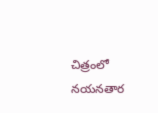చిత్రంలో నయనతార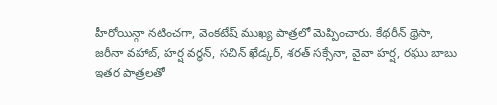హీరోయిన్గా నటించగా, వెంకటేష్ ముఖ్య పాత్రలో మెప్పించారు. కేథరీన్ థ్రెసా, జరీనా వహాబ్, హర్ష వర్ధన్, సచిన్ ఖేడ్కర్, శరత్ సక్సేనా, వైవా హర్ష, రఘు బాబు ఇతర పాత్రలతో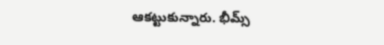ఆకట్టుకున్నారు. భీమ్స్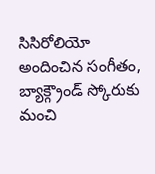సిసిరోలియో అందించిన సంగీతం, బ్యాక్గ్రౌండ్ స్కోరుకు మంచి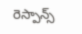రెస్పాన్స్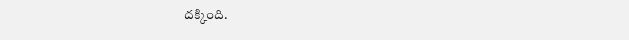దక్కింది.